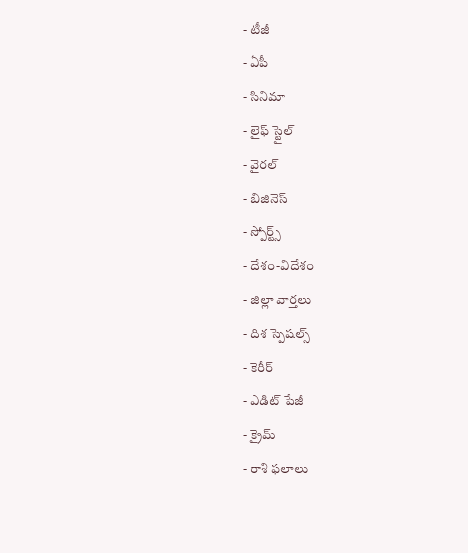- టీజీ
- ఏపీ
- సినిమా
- లైఫ్ స్టైల్
- వైరల్
- బిజినెస్
- స్పోర్ట్స్
- దేశం-విదేశం
- జిల్లా వార్తలు
- దిశ స్పెషల్స్
- కెరీర్
- ఎడిట్ పేజీ
- క్రైమ్
- రాశి ఫలాలు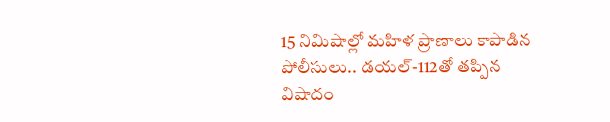15 నిమిషాల్లో మహిళ ప్రాణాలు కాపాడిన పోలీసులు.. డయల్-112తో తప్పిన విషాదం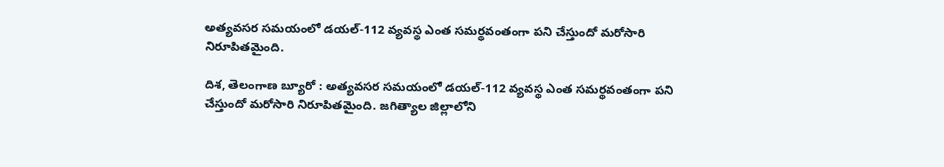అత్యవసర సమయంలో డయల్-112 వ్యవస్థ ఎంత సమర్థవంతంగా పని చేస్తుందో మరోసారి నిరూపితమైంది.

దిశ, తెలంగాణ బ్యూరో : అత్యవసర సమయంలో డయల్-112 వ్యవస్థ ఎంత సమర్థవంతంగా పని చేస్తుందో మరోసారి నిరూపితమైంది. జగిత్యాల జిల్లాలోని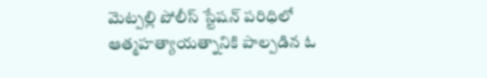మెట్పల్లి పోలీస్ స్టేషన్ పరిధిలో ఆత్మహత్యాయత్నానికి పాల్పడిన ఓ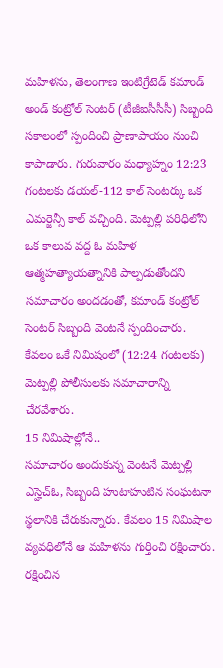మహిళను, తెలంగాణ ఇంటిగ్రేటెడ్ కమాండ్ అండ్ కంట్రోల్ సెంటర్ (టీజీఐసీసీసీ) సిబ్బంది సకాలంలో స్పందించి ప్రాణాపాయం నుంచి కాపాడారు. గురువారం మధ్యాహ్నం 12:23 గంటలకు డయల్-112 కాల్ సెంటర్కు ఒక ఎమర్జెన్సీ కాల్ వచ్చింది. మెట్పల్లి పరిధిలోని ఒక కాలువ వద్ద ఓ మహిళ ఆత్మహత్యాయత్నానికి పాల్పడుతోందని సమాచారం అందడంతో, కమాండ్ కంట్రోల్ సెంటర్ సిబ్బంది వెంటనే స్పందించారు. కేవలం ఒకే నిమిషంలో (12:24 గంటలకు) మెట్పల్లి పోలీసులకు సమాచారాన్ని చేరవేశారు.
15 నిమిషాల్లోనే..
సమాచారం అందుకున్న వెంటనే మెట్పల్లి ఎస్హెచ్ఓ, సిబ్బంది హుటాహుటిన సంఘటనా స్థలానికి చేరుకున్నారు. కేవలం 15 నిమిషాల వ్యవధిలోనే ఆ మహిళను గుర్తించి రక్షించారు. రక్షించిన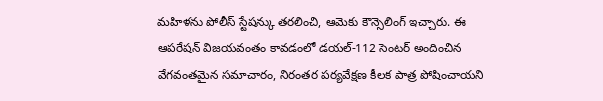మహిళను పోలీస్ స్టేషన్కు తరలించి, ఆమెకు కౌన్సెలింగ్ ఇచ్చారు. ఈ ఆపరేషన్ విజయవంతం కావడంలో డయల్-112 సెంటర్ అందించిన వేగవంతమైన సమాచారం, నిరంతర పర్యవేక్షణ కీలక పాత్ర పోషించాయని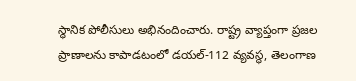స్థానిక పోలీసులు అభినందించారు. రాష్ట్ర వ్యాప్తంగా ప్రజల ప్రాణాలను కాపాడటంలో డయల్-112 వ్యవస్థ, తెలంగాణ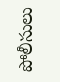పోలీసులు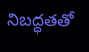నిబద్ధతతో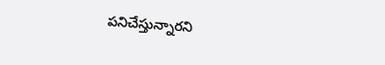పనిచేస్తున్నారని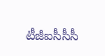టీజీఐసీసీసీ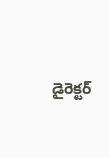డైరెక్టర్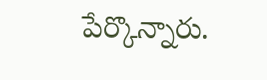పేర్కొన్నారు.